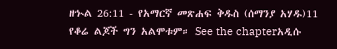ዘኍል 26:11 - የአማርኛ መጽሐፍ ቅዱስ (ሰማንያ አሃዱ)11 የቆሬ ልጆች ግን አልሞቱም። See the chapterአዲሱ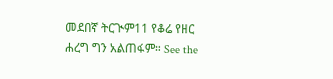መደበኛ ትርጒም11 የቆሬ የዘር ሐረግ ግን አልጠፋም። See the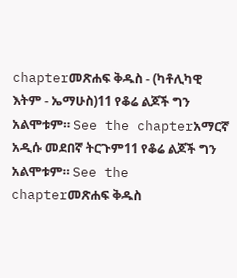chapterመጽሐፍ ቅዱስ - (ካቶሊካዊ እትም - ኤማሁስ)11 የቆሬ ልጆች ግን አልሞቱም። See the chapterአማርኛ አዲሱ መደበኛ ትርጉም11 የቆሬ ልጆች ግን አልሞቱም። See the chapterመጽሐፍ ቅዱስ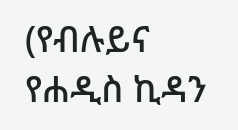(የብሉይና የሐዲስ ኪዳን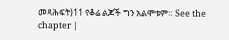መጻሕፍት)11 የቆሬ ልጆች ግን አልሞቱም። See the chapter |